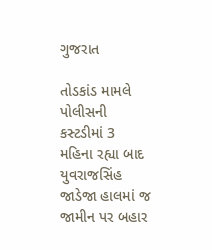ગુજરાત

તોડકાંડ મામલે પોલીસની કસ્ટડીમાં 3 મહિના રહ્યા બાદ યુવરાજસિંહ જાડેજા હાલમાં જ જામીન પર બહાર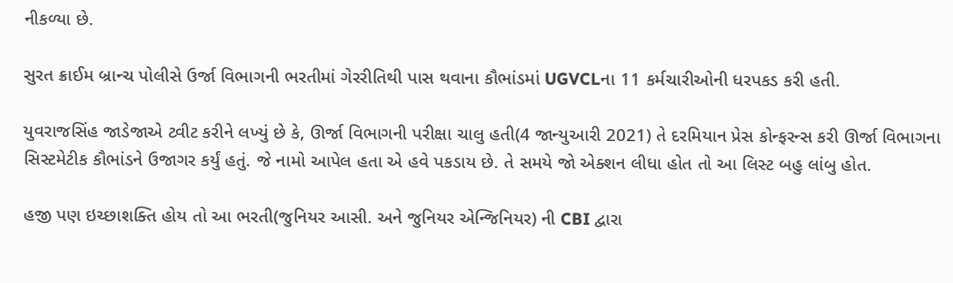નીકળ્યા છે.

સુરત ક્રાઈમ બ્રાન્ચ પોલીસે ઉર્જા વિભાગની ભરતીમાં ગેરરીતિથી પાસ થવાના કૌભાંડમાં UGVCLના 11 કર્મચારીઓની ધરપકડ કરી હતી.

યુવરાજસિંહ જાડેજાએ ટ્વીટ કરીને લખ્યું છે કે, ઊર્જા વિભાગની પરીક્ષા ચાલુ હતી(4 જાન્યુઆરી 2021) તે દરમિયાન પ્રેસ કોન્ફરન્સ કરી ઊર્જા વિભાગના સિસ્ટમેટીક કૌભાંડને ઉજાગર કર્યું હતું. જે નામો આપેલ હતા એ હવે પકડાય છે. તે સમયે જો એક્શન લીધા હોત તો આ લિસ્ટ બહુ લાંબુ હોત.

હજી પણ ઇચ્છાશક્તિ હોય તો આ ભરતી(જુનિયર આસી. અને જુનિયર એન્જિનિયર) ની CBI દ્વારા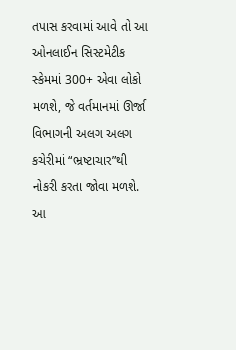તપાસ કરવામાં આવે તો આ ઓનલાઈન સિસ્ટમેટીક સ્કેમમાં 300+ એવા લોકો મળશે, જે વર્તમાનમાં ઊર્જા વિભાગની અલગ અલગ કચેરીમાં “ભ્રષ્ટાચાર”થી નોકરી કરતા જોવા મળશે. આ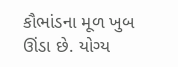કૌભાંડના મૂળ ખુબ ઊંડા છે. યોગ્ય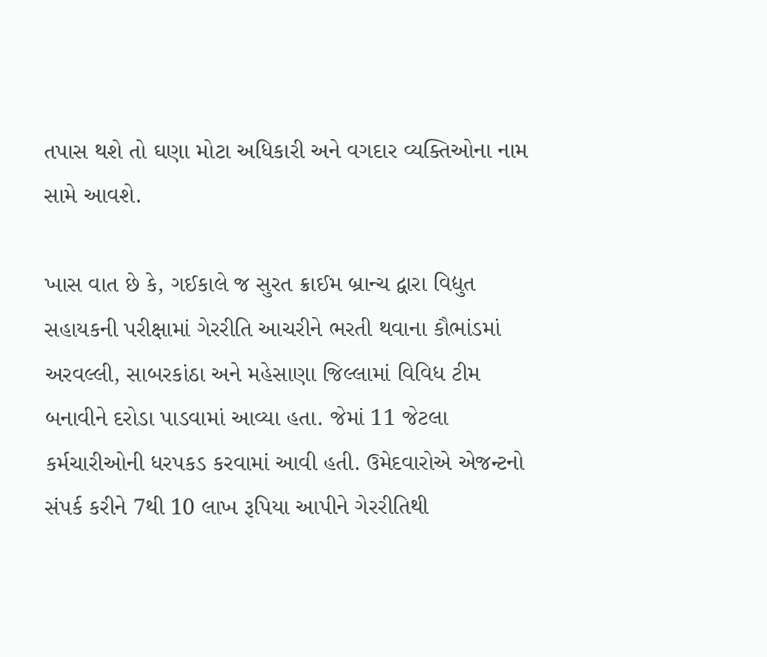તપાસ થશે તો ઘણા મોટા અધિકારી અને વગદાર વ્યક્તિઓના નામ સામે આવશે.

ખાસ વાત છે કે, ગઈકાલે જ સુરત ક્રાઈમ બ્રાન્ચ દ્વારા વિદ્યુત સહાયકની પરીક્ષામાં ગેરરીતિ આચરીને ભરતી થવાના કૌભાંડમાં અરવલ્લી, સાબરકાંઠા અને મહેસાણા જિલ્લામાં વિવિધ ટીમ બનાવીને દરોડા પાડવામાં આવ્યા હતા. જેમાં 11 જેટલા કર્મચારીઓની ધરપકડ કરવામાં આવી હતી. ઉમેદવારોએ એજન્ટનો સંપર્ક કરીને 7થી 10 લાખ રૂપિયા આપીને ગેરરીતિથી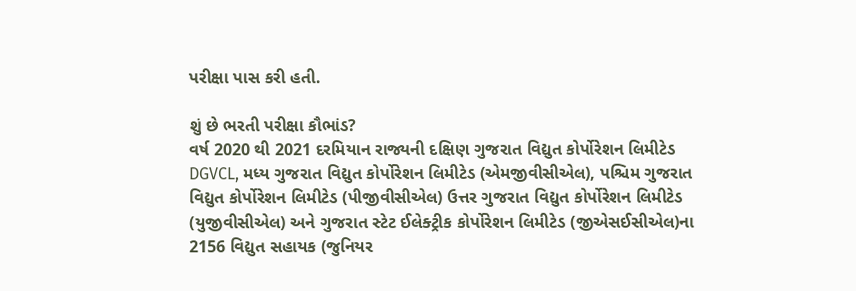પરીક્ષા પાસ કરી હતી.

શું છે ભરતી પરીક્ષા કૌભાંડ?
વર્ષ 2020 થી 2021 દરમિયાન રાજ્યની દક્ષિણ ગુજરાત વિદ્યુત કોર્પોરેશન લિમીટેડ DGVCL, મધ્ય ગુજરાત વિદ્યુત કોર્પોરેશન લિમીટેડ (એમજીવીસીએલ), પશ્ચિમ ગુજરાત વિદ્યુત કોર્પોરેશન લિમીટેડ (પીજીવીસીએલ) ઉત્તર ગુજરાત વિદ્યુત કોર્પોરેશન લિમીટેડ (યુજીવીસીએલ) અને ગુજરાત સ્ટેટ ઈલેક્ટ્રીક કોર્પોરેશન લિમીટેડ (જીએસઈસીએલ)ના 2156 વિદ્યુત સહાયક (જુનિયર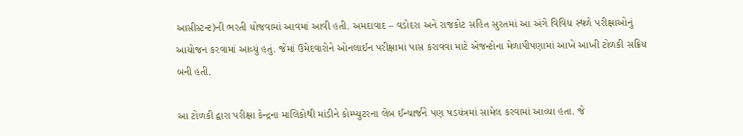આસીસ્ટન્ટ)ની ભરતી યોજવામાં આવમાં આવી હતી. અમદાવાદ – વડોદરા અને રાજકોટ સહિત સુરતમાં આ અંગે વિવિધ સ્થળે પરીક્ષાઓનું આયોજન કરવામાં આવ્યું હતું. જેમાં ઉમેદવારોને ઓનલાઈન પરીક્ષામાં પાસ કરાવવા માટે એજન્ટોના મેળાપીપણામાં આખે આખી ટોળકી સક્રિય બની હતી.

આ ટોળકી દ્વારા પરીક્ષા કેન્દ્રના માલિકોથી માંડીને કોમ્પ્યુટરના લેબ ઈન્ચાર્જને પણ ષડયંત્રમાં સામેલ કરવામાં આવ્યા હતા. જે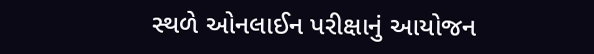સ્થળે ઓનલાઈન પરીક્ષાનું આયોજન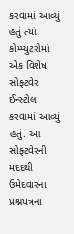કરવામાં આવ્યું હતું ત્યાં કોમ્પ્યુટરોમાં એક વિશેષ સોફ્ટવેર ઈન્સ્ટોલ કરવામાં આવ્યું હતું. આ સોફ્ટવેરની મદદથી ઉમેદવારના પ્રશ્નપત્રના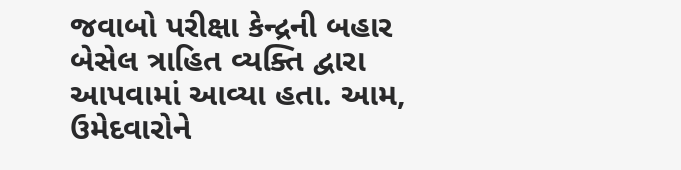જવાબો પરીક્ષા કેન્દ્રની બહાર બેસેલ ત્રાહિત વ્યક્તિ દ્વારા આપવામાં આવ્યા હતા. આમ, ઉમેદવારોને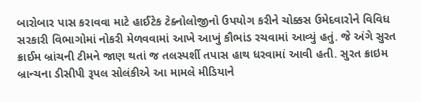બારોબાર પાસ કરાવવા માટે હાઈટેક ટેક્નોલોજીનો ઉપયોગ કરીને ચોક્કસ ઉમેદવારોને વિવિધ સરકારી વિભાગોમાં નોકરી મેળવવામાં આખે આખું કૌભાંડ રચવામાં આવ્યું હતું. જે અંગે સુરત ક્રાઈમ બ્રાંચની ટીમને જાણ થતાં જ તલસ્પર્શી તપાસ હાથ ધરવામાં આવી હતી. સુરત ક્રાઇમ બ્રાન્ચના ડીસીપી રૂપલ સોલંકીએ આ મામલે મીડિયાને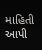માહિતી આપી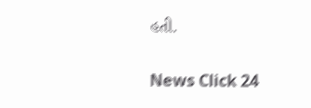હતી.

News Click 24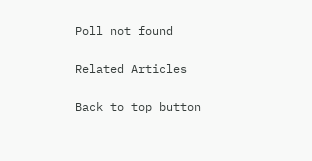Poll not found

Related Articles

Back to top button